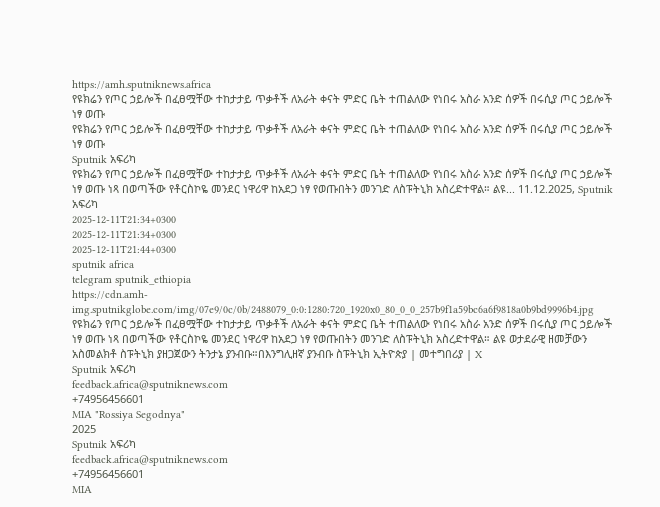https://amh.sputniknews.africa
የዩክሬን የጦር ኃይሎች በፈፀሟቸው ተከታታይ ጥቃቶች ለአራት ቀናት ምድር ቤት ተጠልለው የነበሩ አስራ አንድ ሰዎች በሩሲያ ጦር ኃይሎች ነፃ ወጡ
የዩክሬን የጦር ኃይሎች በፈፀሟቸው ተከታታይ ጥቃቶች ለአራት ቀናት ምድር ቤት ተጠልለው የነበሩ አስራ አንድ ሰዎች በሩሲያ ጦር ኃይሎች ነፃ ወጡ
Sputnik አፍሪካ
የዩክሬን የጦር ኃይሎች በፈፀሟቸው ተከታታይ ጥቃቶች ለአራት ቀናት ምድር ቤት ተጠልለው የነበሩ አስራ አንድ ሰዎች በሩሲያ ጦር ኃይሎች ነፃ ወጡ ነጻ በወጣችው የቶርስኮዬ መንደር ነዋሪዋ ከአደጋ ነፃ የወጡበትን መንገድ ለስፑትኒክ አስረድተዋል። ልዩ... 11.12.2025, Sputnik አፍሪካ
2025-12-11T21:34+0300
2025-12-11T21:34+0300
2025-12-11T21:44+0300
sputnik africa
telegram sputnik_ethiopia
https://cdn.amh-img.sputnikglobe.com/img/07e9/0c/0b/2488079_0:0:1280:720_1920x0_80_0_0_257b9f1a59bc6a6f9818a0b9bd9996b4.jpg
የዩክሬን የጦር ኃይሎች በፈፀሟቸው ተከታታይ ጥቃቶች ለአራት ቀናት ምድር ቤት ተጠልለው የነበሩ አስራ አንድ ሰዎች በሩሲያ ጦር ኃይሎች ነፃ ወጡ ነጻ በወጣችው የቶርስኮዬ መንደር ነዋሪዋ ከአደጋ ነፃ የወጡበትን መንገድ ለስፑትኒክ አስረድተዋል። ልዩ ወታደራዊ ዘመቻውን አስመልክቶ ስፑትኒክ ያዘጋጀውን ትንታኔ ያንብቡ።በእንግሊዘኛ ያንብቡ ስፑትኒክ ኢትዮጵያ | መተግበሪያ | X
Sputnik አፍሪካ
feedback.africa@sputniknews.com
+74956456601
MIA "Rossiya Segodnya"
2025
Sputnik አፍሪካ
feedback.africa@sputniknews.com
+74956456601
MIA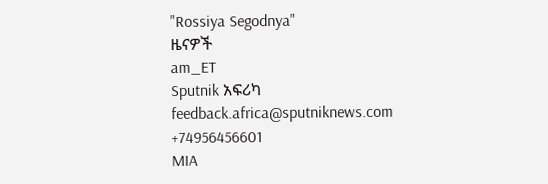"Rossiya Segodnya"
ዜናዎች
am_ET
Sputnik አፍሪካ
feedback.africa@sputniknews.com
+74956456601
MIA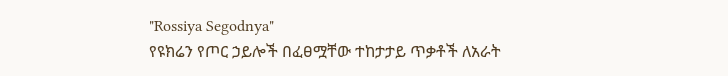"Rossiya Segodnya"
የዩክሬን የጦር ኃይሎች በፈፀሟቸው ተከታታይ ጥቃቶች ለአራት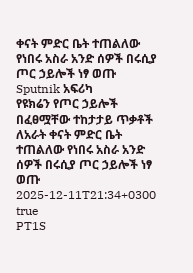ቀናት ምድር ቤት ተጠልለው የነበሩ አስራ አንድ ሰዎች በሩሲያ ጦር ኃይሎች ነፃ ወጡ
Sputnik አፍሪካ
የዩክሬን የጦር ኃይሎች በፈፀሟቸው ተከታታይ ጥቃቶች ለአራት ቀናት ምድር ቤት ተጠልለው የነበሩ አስራ አንድ ሰዎች በሩሲያ ጦር ኃይሎች ነፃ ወጡ
2025-12-11T21:34+0300
true
PT1S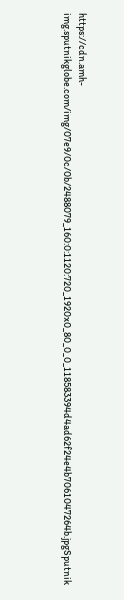https://cdn.amh-img.sputnikglobe.com/img/07e9/0c/0b/2488079_160:0:1120:720_1920x0_80_0_0_118583394d4ad62f24e4b7061047264b.jpgSputnik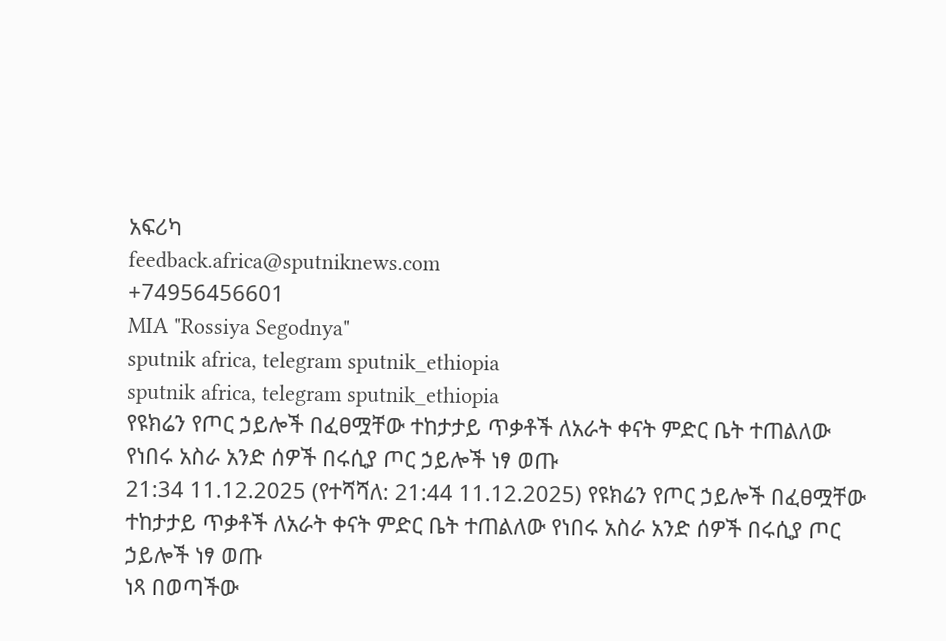አፍሪካ
feedback.africa@sputniknews.com
+74956456601
MIA "Rossiya Segodnya"
sputnik africa, telegram sputnik_ethiopia
sputnik africa, telegram sputnik_ethiopia
የዩክሬን የጦር ኃይሎች በፈፀሟቸው ተከታታይ ጥቃቶች ለአራት ቀናት ምድር ቤት ተጠልለው የነበሩ አስራ አንድ ሰዎች በሩሲያ ጦር ኃይሎች ነፃ ወጡ
21:34 11.12.2025 (የተሻሻለ: 21:44 11.12.2025) የዩክሬን የጦር ኃይሎች በፈፀሟቸው ተከታታይ ጥቃቶች ለአራት ቀናት ምድር ቤት ተጠልለው የነበሩ አስራ አንድ ሰዎች በሩሲያ ጦር ኃይሎች ነፃ ወጡ
ነጻ በወጣችው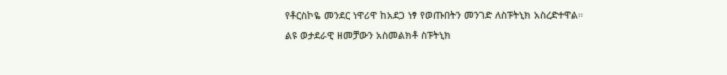የቶርስኮዬ መንደር ነዋሪዋ ከአደጋ ነፃ የወጡበትን መንገድ ለስፑትኒክ አስረድተዋል።
ልዩ ወታደራዊ ዘመቻውን አስመልክቶ ስፑትኒክ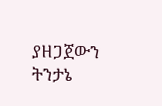ያዘጋጀውን ትንታኔ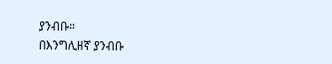ያንብቡ።
በእንግሊዘኛ ያንብቡ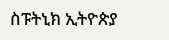ስፑትኒክ ኢትዮጵያ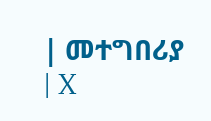| መተግበሪያ | X